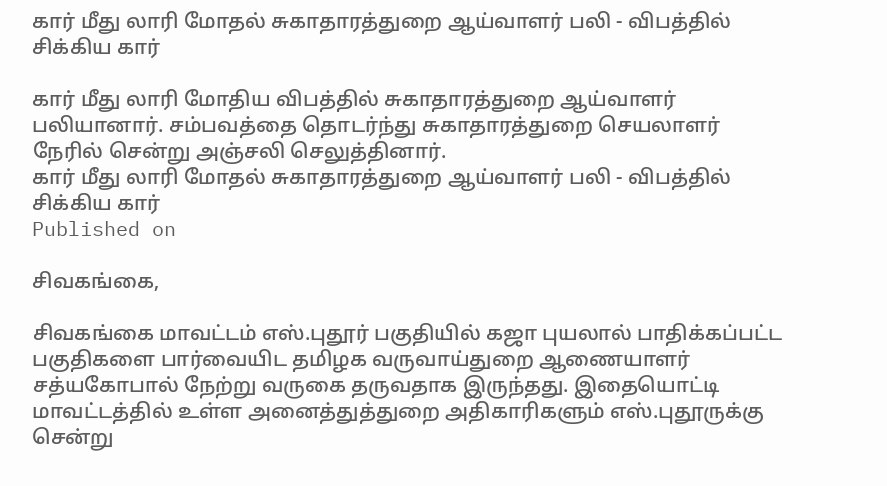கார் மீது லாரி மோதல் சுகாதாரத்துறை ஆய்வாளர் பலி - விபத்தில் சிக்கிய கார்

கார் மீது லாரி மோதிய விபத்தில் சுகாதாரத்துறை ஆய்வாளர் பலியானார். சம்பவத்தை தொடர்ந்து சுகாதாரத்துறை செயலாளர் நேரில் சென்று அஞ்சலி செலுத்தினார்.
கார் மீது லாரி மோதல் சுகாதாரத்துறை ஆய்வாளர் பலி - விபத்தில் சிக்கிய கார்
Published on

சிவகங்கை,

சிவகங்கை மாவட்டம் எஸ்.புதூர் பகுதியில் கஜா புயலால் பாதிக்கப்பட்ட பகுதிகளை பார்வையிட தமிழக வருவாய்துறை ஆணையாளர் சத்யகோபால் நேற்று வருகை தருவதாக இருந்தது. இதையொட்டி மாவட்டத்தில் உள்ள அனைத்துத்துறை அதிகாரிகளும் எஸ்.புதூருக்கு சென்று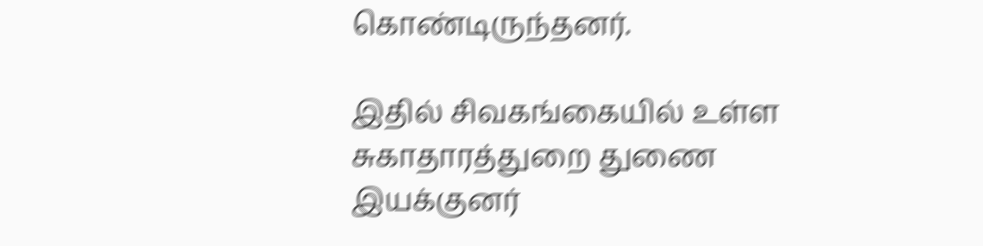கொண்டிருந்தனர்.

இதில் சிவகங்கையில் உள்ள சுகாதாரத்துறை துணை இயக்குனர்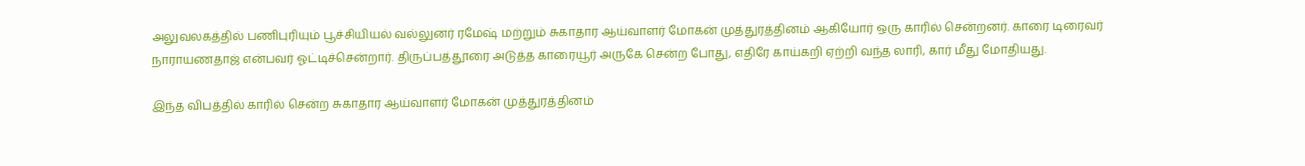அலுவலகத்தில் பணிபுரியும் பூச்சியியல் வல்லுனர் ரமேஷ் மற்றும் சுகாதார ஆய்வாளர் மோகன் முத்துரத்தினம் ஆகியோர் ஒரு காரில் சென்றனர். காரை டிரைவர் நாராயணதாஜ் என்பவர் ஓட்டிச்சென்றார். திருப்பத்தூரை அடுத்த காரையூர் அருகே சென்ற போது, எதிரே காய்கறி ஏற்றி வந்த லாரி, கார் மீது மோதியது.

இந்த விபத்தில் காரில் சென்ற சுகாதார ஆய்வாளர் மோகன் முத்துரத்தினம்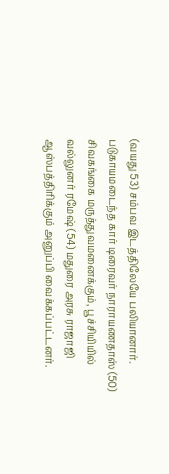(வயது 53) சம்பவ இடத்திலேயே பலியானார். படுகாயமடைந்த கார் டிரைவர் நாராயணதாஸ் (50) சிவகங்கை மருத்துவமனைக்கும், பூச்சியியில் வல்லுனர் ரமேஷ் (54) மதுரை அரசு ராஜாஜி ஆஸ்பத்திரிக்கும் அனுப்பி வைக்கப்பட்டனர்.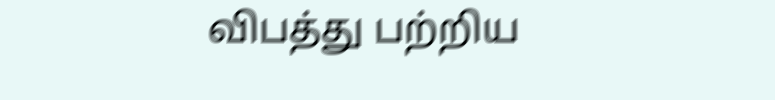விபத்து பற்றிய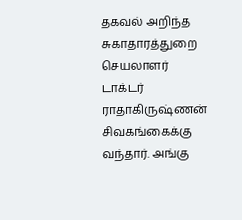தகவல் அறிந்த சுகாதாரத்துறை செயலாளர் டாக்டர் ராதாகிருஷ்ணன் சிவகங்கைக்கு வந்தார். அங்கு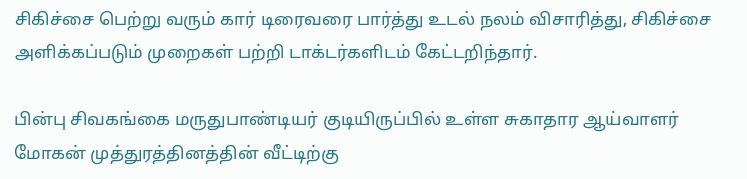சிகிச்சை பெற்று வரும் கார் டிரைவரை பார்த்து உடல் நலம் விசாரித்து, சிகிச்சை அளிக்கப்படும் முறைகள் பற்றி டாக்டர்களிடம் கேட்டறிந்தார்.

பின்பு சிவகங்கை மருதுபாண்டியர் குடியிருப்பில் உள்ள சுகாதார ஆய்வாளர் மோகன் முத்துரத்தினத்தின் வீட்டிற்கு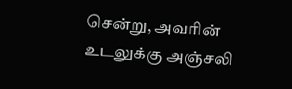சென்று, அவரின் உடலுக்கு அஞ்சலி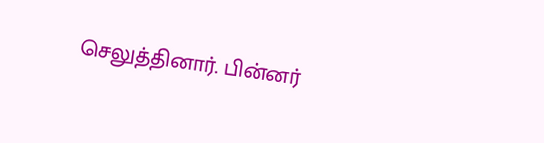செலுத்தினார். பின்னர்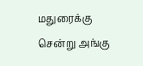மதுரைக்கு சென்று அங்கு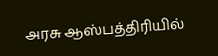அரசு ஆஸ்பத்திரியில்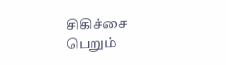சிகிச்சை பெறும்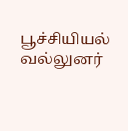பூச்சியியல் வல்லுனர்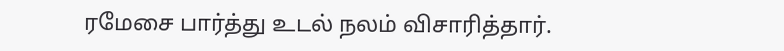ரமேசை பார்த்து உடல் நலம் விசாரித்தார்.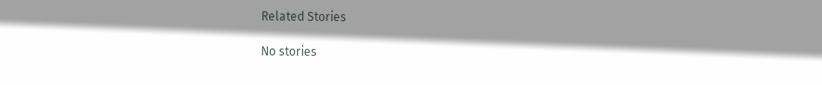Related Stories

No stories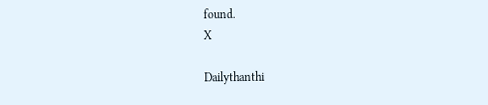found.
X

Dailythanthi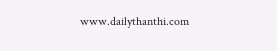www.dailythanthi.com